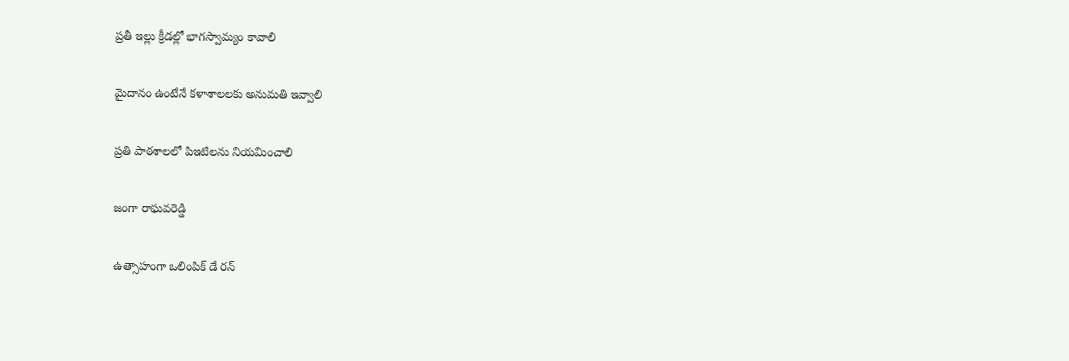ప్రతీ ఇల్లు క్రీడల్లో భాగస్వామ్యం కావాలి

మైదానం ఉంటేనే కళాశాలలకు అనుమతి ఇవ్వాలి

ప్రతి పాఠశాలలో పిఇటిలను నియమించాలి

జంగా రాఘవరెడ్డి

ఉత్సాహంగా ఒలింపిక్ డే రన్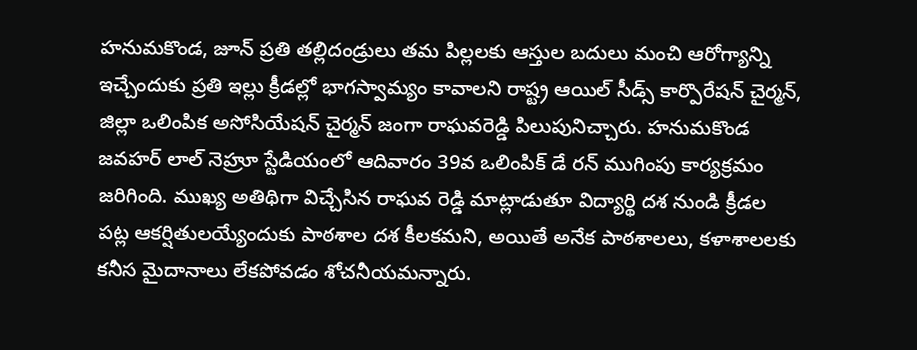హ‌నుమ‌కొండ‌, జూన్ ప్రతి తల్లిదండ్రులు తమ పిల్లలకు ఆస్తుల బదులు మంచి ఆరోగ్యాన్ని ఇచ్చేందుకు ప్రతి ఇల్లు క్రీడల్లో భాగస్వామ్యం కావాలని రాష్ట్ర ఆయిల్ సీడ్స్ కార్పొరేషన్ చైర్మన్, జిల్లా ఒలింపిక అసోసియేషన్ చైర్మన్ జంగా రాఘవరెడ్డి పిలుపునిచ్చారు. హనుమకొండ జవహర్ లాల్ నెహ్రూ స్టేడియంలో ఆదివారం 39వ ఒలింపిక్ డే రన్ ముగింపు కార్యక్రమం జ‌రిగింది. ముఖ్య అతిథిగా విచ్చేసిన రాఘవ రెడ్డి మాట్లాడుతూ విద్యార్థి దశ నుండి క్రీడల పట్ల ఆకర్షితులయ్యేందుకు పాఠశాల దశ కీలకమని, అయితే అనేక పాఠ‌శాల‌లు, కళాశాలలకు కనీస మైదానాలు లేకపోవడం శోచనీయమన్నారు.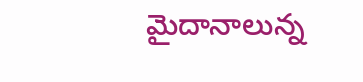మైదానాలున్న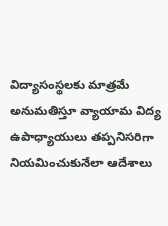విద్యాసంస్థలకు మాత్రమే అనుమతిస్తూ వ్యాయామ విద్య ఉపాధ్యాయులు తప్పనిసరిగా నియమించుకునేలా ఆదేశాలు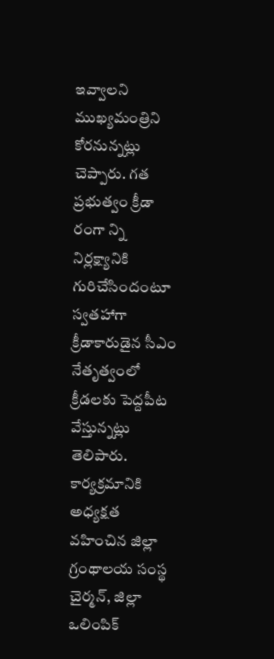ఇవ్వాలని ముఖ్యమంత్రిని కోరనున్నట్లు చెప్పారు. గత ప్రభుత్వం క్రీడా రంగా న్ని నిర్లక్ష్యానికి గురిచేసిందంటూ స్వతహాగా క్రీడాకారుడైన సీఎం నేతృత్వంలో క్రీడల‌కు పెద్దపీట వేస్తున్నట్లు తెలిపారు. కార్యక్రమానికి అధ్యక్షత వహించిన జిల్లా గ్రంథాలయ సంస్థ చైర్మన్, జిల్లా ఒలింపిక్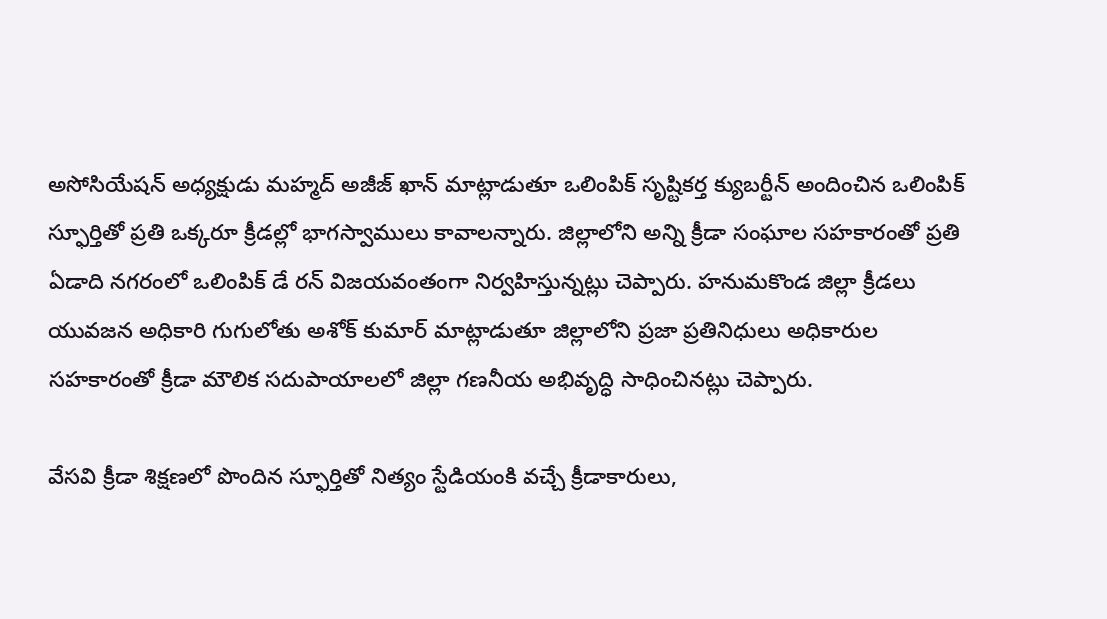అసోసియేషన్ అధ్యక్షుడు మహ్మద్ అజీజ్ ఖాన్ మాట్లాడుతూ ఒలింపిక్ సృష్టికర్త క్యుబర్టీన్ అందించిన ఒలింపిక్ స్ఫూర్తితో ప్రతి ఒక్కరూ క్రీడల్లో భాగస్వాములు కావాలన్నారు. జిల్లాలోని అన్ని క్రీడా సంఘాల సహకారంతో ప్రతి ఏడాది నగరంలో ఒలింపిక్ డే రన్ విజయవంతంగా నిర్వహిస్తున్నట్లు చెప్పారు. హనుమకొండ జిల్లా క్రీడలు యువజన అధికారి గుగులోతు అశోక్ కుమార్ మాట్లాడుతూ జిల్లాలోని ప్రజా ప్రతినిధులు అధికారుల సహకారంతో క్రీడా మౌలిక సదుపాయాలలో జిల్లా గణనీయ అభివృద్ధి సాధించినట్లు చెప్పారు.

వేసవి క్రీడా శిక్షణలో పొందిన స్ఫూర్తితో నిత్యం స్టేడియంకి వచ్చే క్రీడాకారులు,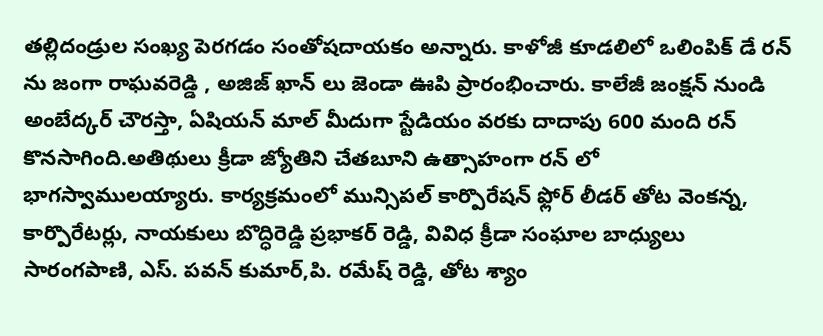తల్లిదండ్రుల సంఖ్య పెరగడం సంతోషదాయకం అన్నారు. కాళోజీ కూడలిలో ఒలింపిక్ డే రన్ ను జంగా రాఘవరెడ్డి , అజిజ్ ఖాన్ లు జెండా ఊపి ప్రారంభించారు. కాలేజీ జంక్షన్ నుండి అంబేద్కర్ చౌరస్తా, ఏషియన్ మాల్ మీదుగా స్టేడియం వరకు దాదాపు 600 మంది రన్ కొనసాగింది.అతిథులు క్రీడా జ్యోతిని చేతబూని ఉత్సాహంగా రన్ లో భాగస్వాములయ్యారు. కార్యక్రమంలో మున్సిపల్ కార్పొరేషన్ ఫ్లోర్ లీడర్ తోట వెంకన్న, కార్పొరేటర్లు, నాయకులు బొద్ధిరెడ్డి ప్రభాకర్ రెడ్డి, వివిధ క్రీడా సంఘాల బాధ్యులు సారంగపాణి, ఎస్. పవన్ కుమార్,పి. రమేష్ రెడ్డి, తోట శ్యాం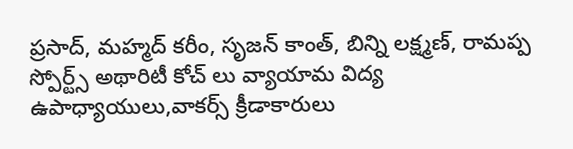ప్రసాద్, మహ్మద్ కరీం, సృజన్ కాంత్, బిన్ని లక్ష్మణ్, రామప్ప స్పోర్ట్స్ అథారిటీ కోచ్ లు వ్యాయామ విద్య ఉపాధ్యాయులు,వాకర్స్ క్రీడాకారులు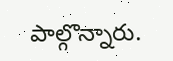పాల్గొన్నారు.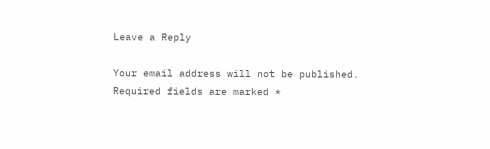Leave a Reply

Your email address will not be published. Required fields are marked *